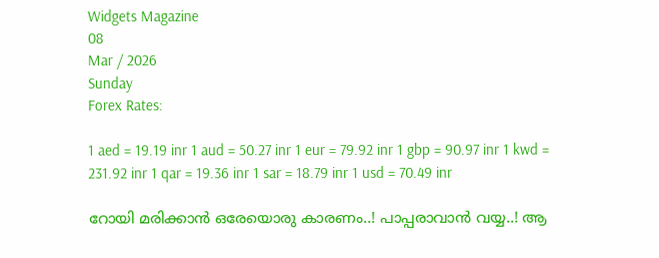Widgets Magazine
08
Mar / 2026
Sunday
Forex Rates:

1 aed = 19.19 inr 1 aud = 50.27 inr 1 eur = 79.92 inr 1 gbp = 90.97 inr 1 kwd = 231.92 inr 1 qar = 19.36 inr 1 sar = 18.79 inr 1 usd = 70.49 inr

റോയി മരിക്കാൻ ഒരേയൊരു കാരണം..! പാപ്പരാവാൻ വയ്യ..! ആ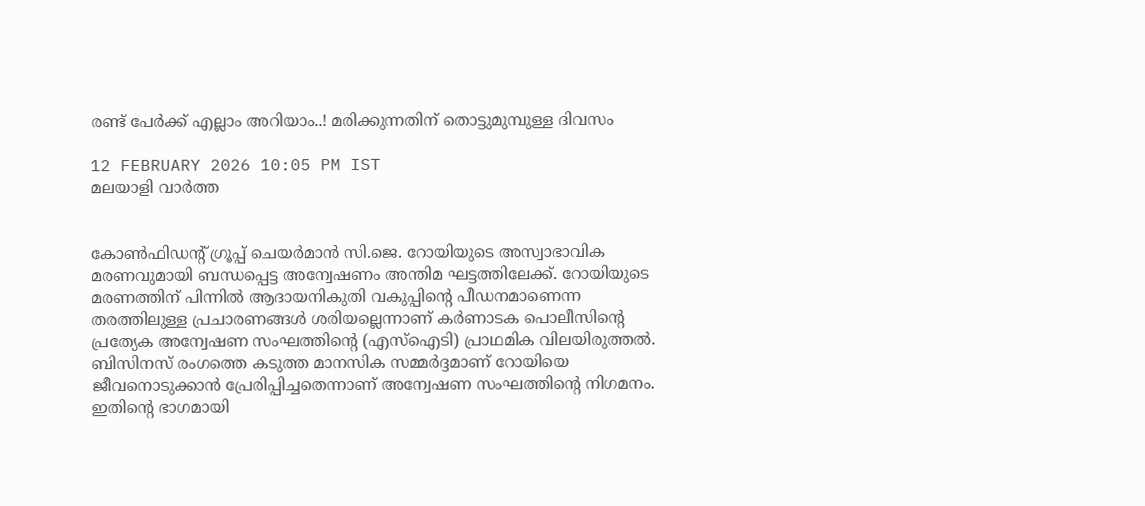രണ്ട് പേർക്ക് എല്ലാം അറിയാം..! മരിക്കുന്നതിന് തൊട്ടുമുമ്പുള്ള ദിവസം

12 FEBRUARY 2026 10:05 PM IST
മലയാളി വാര്‍ത്ത


കോണ്‍ഫിഡന്റ് ഗ്രൂപ്പ് ചെയര്‍മാന്‍ സി.ജെ. റോയിയുടെ അസ്വാഭാവിക മരണവുമായി ബന്ധപ്പെട്ട അന്വേഷണം അന്തിമ ഘട്ടത്തിലേക്ക്. റോയിയുടെ മരണത്തിന് പിന്നില്‍ ആദായനികുതി വകുപ്പിന്റെ പീഡനമാണെന്ന തരത്തിലുള്ള പ്രചാരണങ്ങള്‍ ശരിയല്ലെന്നാണ് കര്‍ണാടക പൊലീസിന്റെ പ്രത്യേക അന്വേഷണ സംഘത്തിന്റെ (എസ്ഐടി) പ്രാഥമിക വിലയിരുത്തല്‍. ബിസിനസ് രംഗത്തെ കടുത്ത മാനസിക സമ്മര്‍ദ്ദമാണ് റോയിയെ ജീവനൊടുക്കാന്‍ പ്രേരിപ്പിച്ചതെന്നാണ് അന്വേഷണ സംഘത്തിന്റെ നിഗമനം. ഇതിന്റെ ഭാഗമായി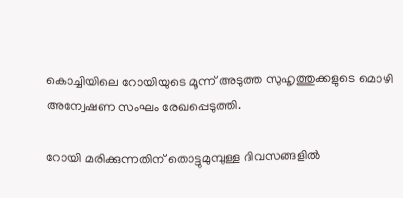കൊച്ചിയിലെ റോയിയുടെ മൂന്ന് അടുത്ത സുഹൃത്തുക്കളുടെ മൊഴി അന്വേഷണ സംഘം രേഖപ്പെടുത്തി.

റോയി മരിക്കുന്നതിന് തൊട്ടുമുമ്പുള്ള ദിവസങ്ങളില്‍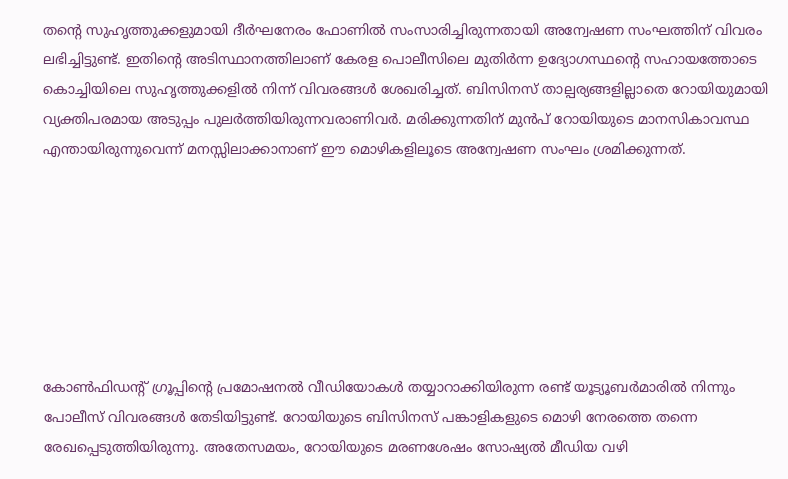തന്റെ സുഹൃത്തുക്കളുമായി ദീര്‍ഘനേരം ഫോണില്‍ സംസാരിച്ചിരുന്നതായി അന്വേഷണ സംഘത്തിന് വിവരം ലഭിച്ചിട്ടുണ്ട്. ഇതിന്റെ അടിസ്ഥാനത്തിലാണ് കേരള പൊലീസിലെ മുതിര്‍ന്ന ഉദ്യോഗസ്ഥന്റെ സഹായത്തോടെ കൊച്ചിയിലെ സുഹൃത്തുക്കളില്‍ നിന്ന് വിവരങ്ങള്‍ ശേഖരിച്ചത്. ബിസിനസ് താല്പര്യങ്ങളില്ലാതെ റോയിയുമായി വ്യക്തിപരമായ അടുപ്പം പുലര്‍ത്തിയിരുന്നവരാണിവര്‍. മരിക്കുന്നതിന് മുന്‍പ് റോയിയുടെ മാനസികാവസ്ഥ എന്തായിരുന്നുവെന്ന് മനസ്സിലാക്കാനാണ് ഈ മൊഴികളിലൂടെ അന്വേഷണ സംഘം ശ്രമിക്കുന്നത്.







കോണ്‍ഫിഡന്റ് ഗ്രൂപ്പിന്റെ പ്രമോഷനല്‍ വീഡിയോകള്‍ തയ്യാറാക്കിയിരുന്ന രണ്ട് യൂട്യൂബര്‍മാരില്‍ നിന്നും പോലീസ് വിവരങ്ങള്‍ തേടിയിട്ടുണ്ട്. റോയിയുടെ ബിസിനസ് പങ്കാളികളുടെ മൊഴി നേരത്തെ തന്നെ രേഖപ്പെടുത്തിയിരുന്നു. അതേസമയം, റോയിയുടെ മരണശേഷം സോഷ്യല്‍ മീഡിയ വഴി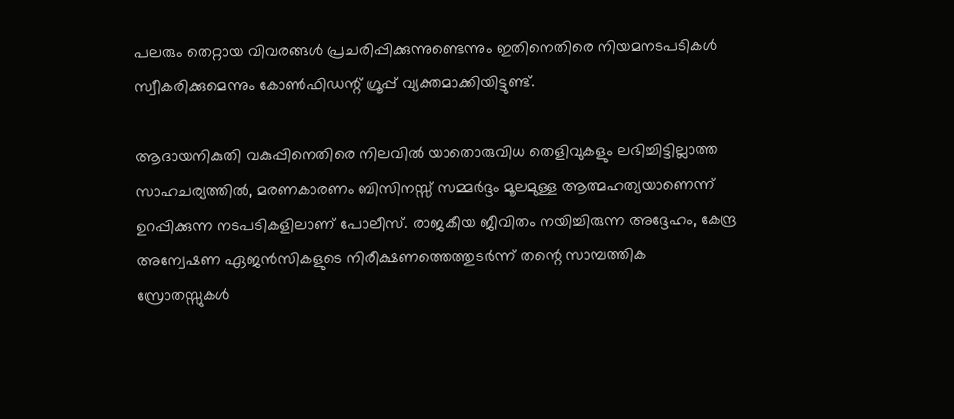പലരും തെറ്റായ വിവരങ്ങള്‍ പ്രചരിപ്പിക്കുന്നുണ്ടെന്നും ഇതിനെതിരെ നിയമനടപടികള്‍ സ്വീകരിക്കുമെന്നും കോണ്‍ഫിഡന്റ് ഗ്രൂപ്പ് വ്യക്തമാക്കിയിട്ടുണ്ട്.

ആദായനികുതി വകുപ്പിനെതിരെ നിലവില്‍ യാതൊരുവിധ തെളിവുകളും ലഭിച്ചിട്ടില്ലാത്ത സാഹചര്യത്തില്‍, മരണകാരണം ബിസിനസ്സ് സമ്മര്‍ദ്ദം മൂലമുള്ള ആത്മഹത്യയാണെന്ന് ഉറപ്പിക്കുന്ന നടപടികളിലാണ് പോലീസ്. രാജകീയ ജീവിതം നയിച്ചിരുന്ന അദ്ദേഹം, കേന്ദ്ര അന്വേഷണ ഏജന്‍സികളുടെ നിരീക്ഷണത്തെത്തുടര്‍ന്ന് തന്റെ സാമ്പത്തിക സ്രോതസ്സുകള്‍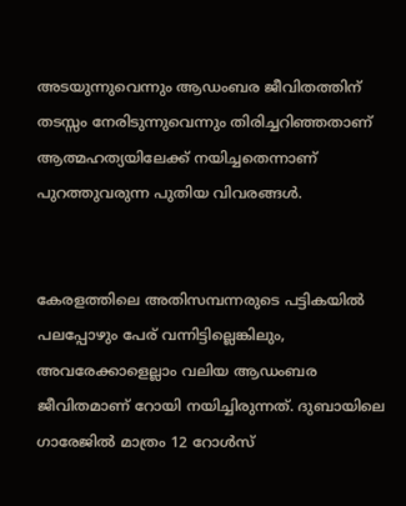അടയുന്നുവെന്നും ആഡംബര ജീവിതത്തിന് തടസ്സം നേരിടുന്നുവെന്നും തിരിച്ചറിഞ്ഞതാണ് ആത്മഹത്യയിലേക്ക് നയിച്ചതെന്നാണ് പുറത്തുവരുന്ന പുതിയ വിവരങ്ങള്‍.


കേരളത്തിലെ അതിസമ്പന്നരുടെ പട്ടികയില്‍ പലപ്പോഴും പേര് വന്നിട്ടില്ലെങ്കിലും, അവരേക്കാളെല്ലാം വലിയ ആഡംബര ജീവിതമാണ് റോയി നയിച്ചിരുന്നത്. ദുബായിലെ ഗാരേജില്‍ മാത്രം 12 റോള്‍സ്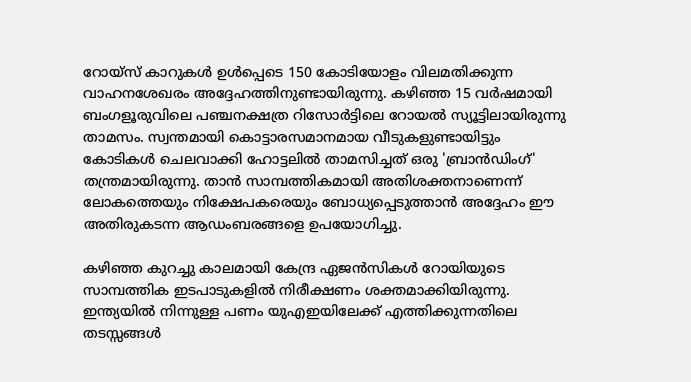റോയ്‌സ് കാറുകള്‍ ഉള്‍പ്പെടെ 150 കോടിയോളം വിലമതിക്കുന്ന വാഹനശേഖരം അദ്ദേഹത്തിനുണ്ടായിരുന്നു. കഴിഞ്ഞ 15 വര്‍ഷമായി ബംഗളൂരുവിലെ പഞ്ചനക്ഷത്ര റിസോര്‍ട്ടിലെ റോയല്‍ സ്യൂട്ടിലായിരുന്നു താമസം. സ്വന്തമായി കൊട്ടാരസമാനമായ വീടുകളുണ്ടായിട്ടും കോടികള്‍ ചെലവാക്കി ഹോട്ടലില്‍ താമസിച്ചത് ഒരു 'ബ്രാന്‍ഡിംഗ്' തന്ത്രമായിരുന്നു. താന്‍ സാമ്പത്തികമായി അതിശക്തനാണെന്ന് ലോകത്തെയും നിക്ഷേപകരെയും ബോധ്യപ്പെടുത്താന്‍ അദ്ദേഹം ഈ അതിരുകടന്ന ആഡംബരങ്ങളെ ഉപയോഗിച്ചു.

കഴിഞ്ഞ കുറച്ചു കാലമായി കേന്ദ്ര ഏജന്‍സികള്‍ റോയിയുടെ സാമ്പത്തിക ഇടപാടുകളില്‍ നിരീക്ഷണം ശക്തമാക്കിയിരുന്നു. ഇന്ത്യയില്‍ നിന്നുള്ള പണം യുഎഇയിലേക്ക് എത്തിക്കുന്നതിലെ തടസ്സങ്ങള്‍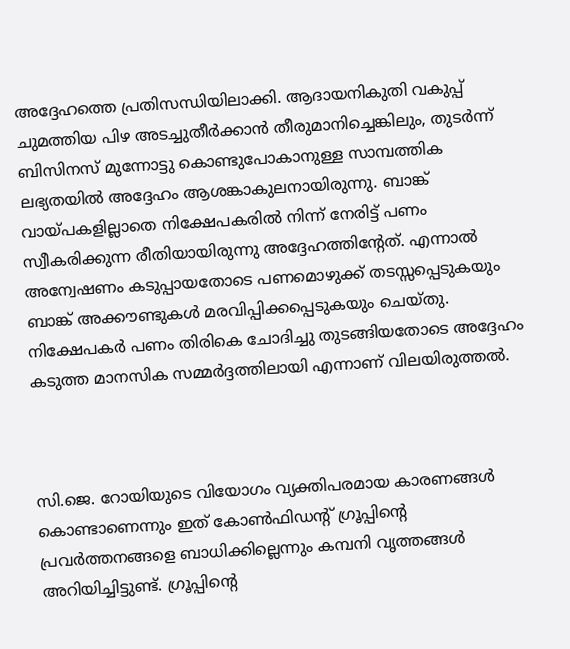അദ്ദേഹത്തെ പ്രതിസന്ധിയിലാക്കി. ആദായനികുതി വകുപ്പ് ചുമത്തിയ പിഴ അടച്ചുതീര്‍ക്കാന്‍ തീരുമാനിച്ചെങ്കിലും, തുടര്‍ന്ന് ബിസിനസ് മുന്നോട്ടു കൊണ്ടുപോകാനുള്ള സാമ്പത്തിക ലഭ്യതയില്‍ അദ്ദേഹം ആശങ്കാകുലനായിരുന്നു. ബാങ്ക് വായ്പകളില്ലാതെ നിക്ഷേപകരില്‍ നിന്ന് നേരിട്ട് പണം സ്വീകരിക്കുന്ന രീതിയായിരുന്നു അദ്ദേഹത്തിന്റേത്. എന്നാല്‍ അന്വേഷണം കടുപ്പായതോടെ പണമൊഴുക്ക് തടസ്സപ്പെടുകയും ബാങ്ക് അക്കൗണ്ടുകള്‍ മരവിപ്പിക്കപ്പെടുകയും ചെയ്തു. നിക്ഷേപകര്‍ പണം തിരികെ ചോദിച്ചു തുടങ്ങിയതോടെ അദ്ദേഹം കടുത്ത മാനസിക സമ്മര്‍ദ്ദത്തിലായി എന്നാണ് വിലയിരുത്തല്‍.



സി.ജെ. റോയിയുടെ വിയോഗം വ്യക്തിപരമായ കാരണങ്ങള്‍ കൊണ്ടാണെന്നും ഇത് കോണ്‍ഫിഡന്റ് ഗ്രൂപ്പിന്റെ പ്രവര്‍ത്തനങ്ങളെ ബാധിക്കില്ലെന്നും കമ്പനി വൃത്തങ്ങള്‍ അറിയിച്ചിട്ടുണ്ട്. ഗ്രൂപ്പിന്റെ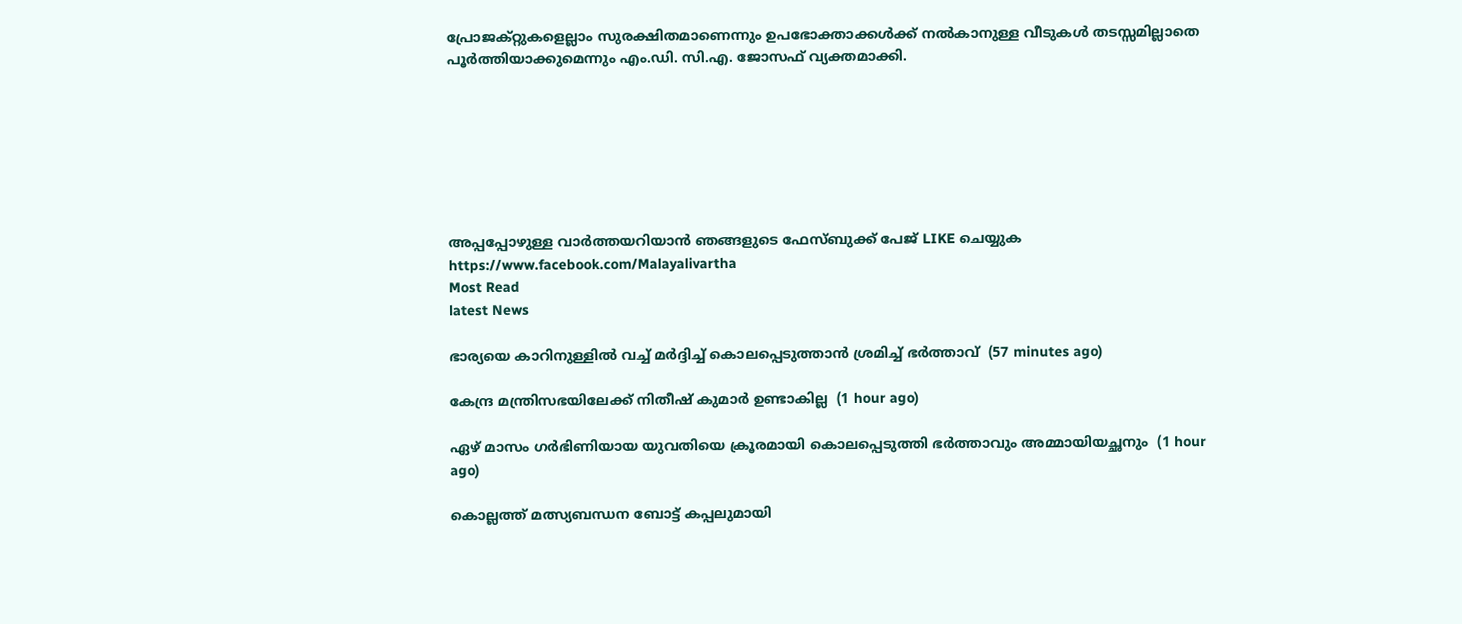പ്രോജക്റ്റുകളെല്ലാം സുരക്ഷിതമാണെന്നും ഉപഭോക്താക്കള്‍ക്ക് നല്‍കാനുള്ള വീടുകള്‍ തടസ്സമില്ലാതെ പൂര്‍ത്തിയാക്കുമെന്നും എം.ഡി. സി.എ. ജോസഫ് വ്യക്തമാക്കി.







അപ്പപ്പോഴുള്ള വാര്‍ത്തയറിയാന്‍ ഞങ്ങളുടെ ഫേസ്‌ബുക്ക്‌ പേജ് LIKE ചെയ്യുക
https://www.facebook.com/Malayalivartha
Most Read
latest News

ഭാര്യയെ കാറിനുള്ളില്‍ വച്ച് മര്‍ദ്ദിച്ച് കൊലപ്പെടുത്താന്‍ ശ്രമിച്ച് ഭര്‍ത്താവ്  (57 minutes ago)

കേന്ദ്ര മന്ത്രിസഭയിലേക്ക് നിതീഷ് കുമാര്‍ ഉണ്ടാകില്ല  (1 hour ago)

ഏഴ് മാസം ഗര്‍ഭിണിയായ യുവതിയെ ക്രൂരമായി കൊലപ്പെടുത്തി ഭര്‍ത്താവും അമ്മായിയച്ഛനും  (1 hour ago)

കൊല്ലത്ത് മത്സ്യബന്ധന ബോട്ട് കപ്പലുമായി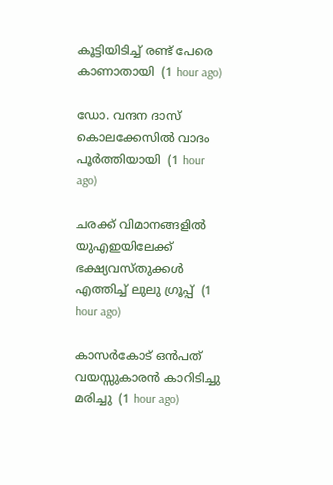കൂട്ടിയിടിച്ച് രണ്ട് പേരെ കാണാതായി  (1 hour ago)

ഡോ. വന്ദന ദാസ് കൊലക്കേസില്‍ വാദം പൂര്‍ത്തിയായി  (1 hour ago)

ചരക്ക് വിമാനങ്ങളില്‍ യുഎഇയിലേക്ക് ഭക്ഷ്യവസ്തുക്കള്‍ എത്തിച്ച് ലുലു ഗ്രൂപ്പ്  (1 hour ago)

കാസര്‍കോട് ഒന്‍പത് വയസ്സുകാരന്‍ കാറിടിച്ചു മരിച്ചു  (1 hour ago)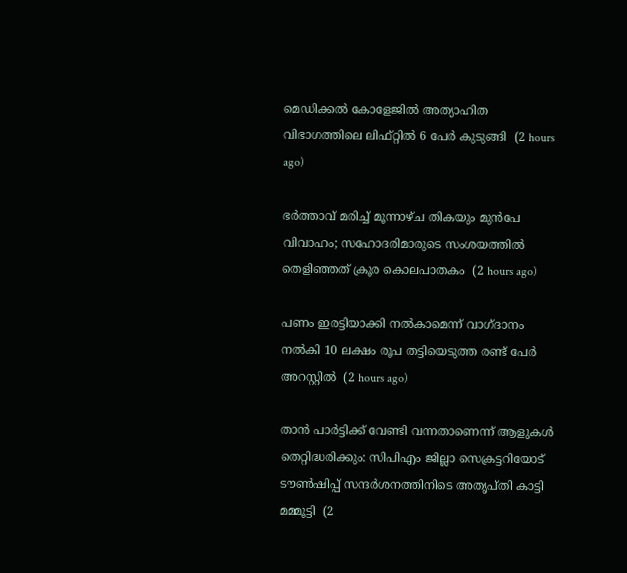മെഡിക്കല്‍ കോളേജില്‍ അത്യാഹിത വിഭാഗത്തിലെ ലിഫ്റ്റില്‍ 6 പേര്‍ കുടുങ്ങി  (2 hours ago)

ഭര്‍ത്താവ് മരിച്ച് മൂന്നാഴ്ച തികയും മുന്‍പേ വിവാഹം; സഹോദരിമാരുടെ സംശയത്തില്‍ തെളിഞ്ഞത് ക്രൂര കൊലപാതകം  (2 hours ago)

പണം ഇരട്ടിയാക്കി നല്‍കാമെന്ന് വാഗ്ദാനം നല്‍കി 10 ലക്ഷം രൂപ തട്ടിയെടുത്ത രണ്ട് പേര്‍ അറസ്റ്റില്‍  (2 hours ago)

താന്‍ പാര്‍ട്ടിക്ക് വേണ്ടി വന്നതാണെന്ന് ആളുകള്‍ തെറ്റിദ്ധരിക്കും: സിപിഎം ജില്ലാ സെക്രട്ടറിയോട് ടൗണ്‍ഷിപ്പ് സന്ദര്‍ശനത്തിനിടെ അതൃപ്തി കാട്ടി മമ്മൂട്ടി  (2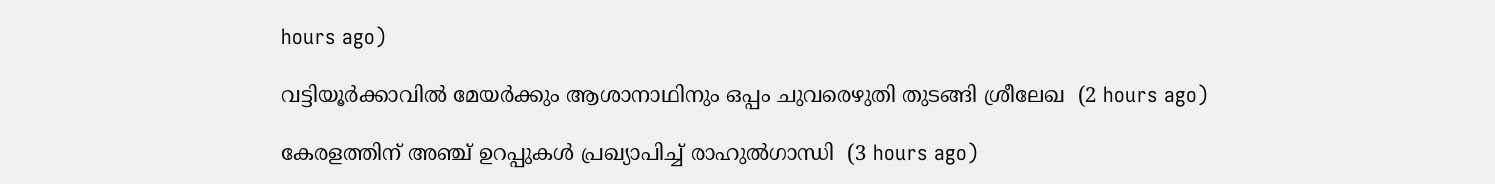hours ago)

വട്ടിയൂര്‍ക്കാവില്‍ മേയര്‍ക്കും ആശാനാഥിനും ഒപ്പം ചുവരെഴുതി തുടങ്ങി ശ്രീലേഖ  (2 hours ago)

കേരളത്തിന് അഞ്ച് ഉറപ്പുകള്‍ പ്രഖ്യാപിച്ച് രാഹുല്‍ഗാന്ധി  (3 hours ago)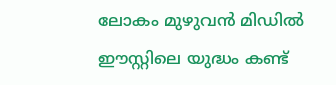ലോകം മുഴുവൻ മിഡിൽ ഈസ്റ്റിലെ യുദ്ധം കണ്ട്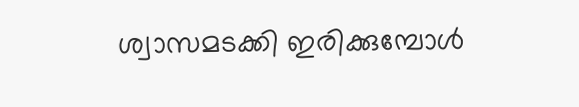ശ്വാസമടക്കി ഇരിക്കുമ്പോൾ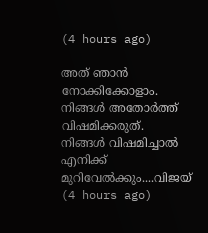(4 hours ago)

അത് ഞാൻ നോക്കിക്കോളാം. നിങ്ങൾ അതോർത്ത് വിഷമിക്കരുത്. നിങ്ങൾ വിഷമിച്ചാൽ എനിക്ക് മുറിവേൽക്കും....വിജയ്  (4 hours ago)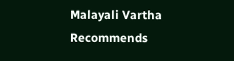Malayali Vartha Recommends